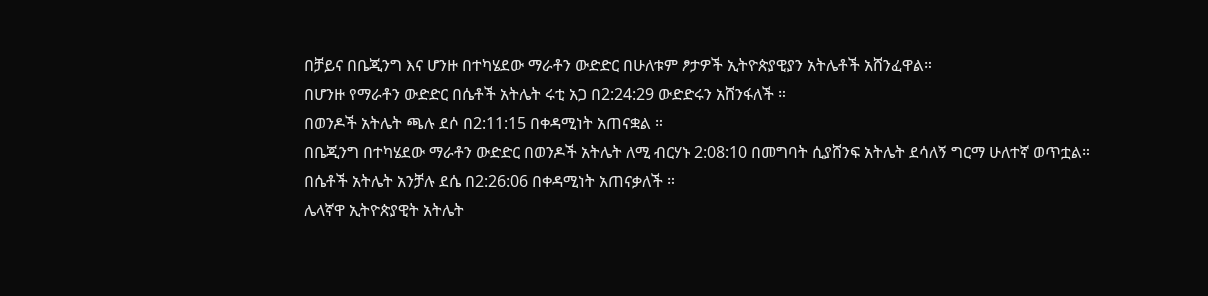በቻይና በቤጂንግ እና ሆንዙ በተካሄደው ማራቶን ውድድር በሁለቱም ፆታዎች ኢትዮጵያዊያን አትሌቶች አሸንፈዋል።
በሆንዙ የማራቶን ውድድር በሴቶች አትሌት ሩቲ አጋ በ2:24:29 ውድድሩን አሸንፋለች ።
በወንዶች አትሌት ጫሉ ደሶ በ2:11:15 በቀዳሚነት አጠናቋል ።
በቤጂንግ በተካሄደው ማራቶን ውድድር በወንዶች አትሌት ለሚ ብርሃኑ 2:08:10 በመግባት ሲያሸንፍ አትሌት ደሳለኝ ግርማ ሁለተኛ ወጥቷል።
በሴቶች አትሌት አንቻሉ ደሴ በ2:26:06 በቀዳሚነት አጠናቃለች ።
ሌላኛዋ ኢትዮጵያዊት አትሌት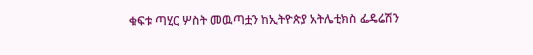ቁፍቱ ጣሂር ሦስት መዉጣቷን ከኢትዮጵያ አትሌቲክስ ፌዴሬሽን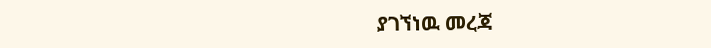ያገኘነዉ መረጃ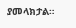ያመላክታል።